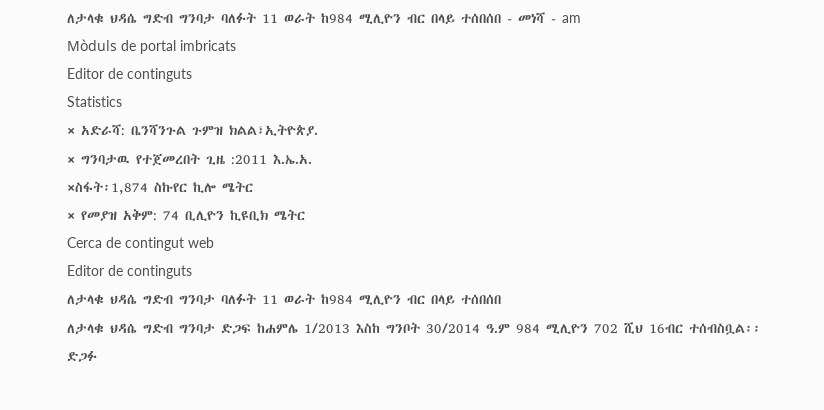ለታላቁ ህዳሴ ግድብ ግንባታ ባለፉት 11 ወራት ከ984 ሚሊዮን ብር በላይ ተሰበሰበ - መነሻ - am
Mòduls de portal imbricats
Editor de continguts
Statistics
× አድራሻ: ቤንሻንጉል ጉምዝ ክልል፣ኢትዮጵያ.
× ግንባታዉ የተጀመረበት ጊዜ :2011 እ.ኤ.አ.
×ስፋት፡1,874 ስኩየር ኪሎ ሜትር
× የመያዝ አቅም: 74 ቢሊዮን ኪዩቢክ ሜትር
Cerca de contingut web
Editor de continguts
ለታላቁ ህዳሴ ግድብ ግንባታ ባለፉት 11 ወራት ከ984 ሚሊዮን ብር በላይ ተሰበሰበ
ለታላቁ ህዳሴ ግድብ ግንባታ ድጋፍ ከሐምሌ 1/2013 እስከ ግንቦት 30/2014 ዓ.ም 984 ሚሊዮን 702 ሺህ 16ብር ተሰብስቧል፡፡
ድጋፉ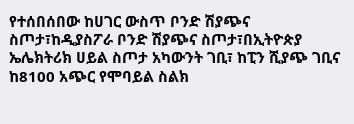የተሰበሰበው ከሀገር ውስጥ ቦንድ ሽያጭና ስጦታ፣ከዲያስፖራ ቦንድ ሽያጭና ስጦታ፣በኢትዮጵያ ኤሌክትሪክ ሀይል ስጦታ አካውንት ገቢ፣ ከፒን ሺያጭ ገቢና ከ8100 አጭር የሞባይል ስልክ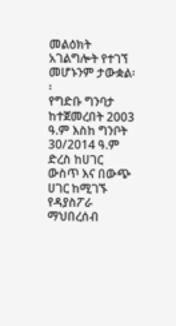መልዕክት አገልግሎት የተገኘ መሆኑንም ታውቋል፡፡
የግድቡ ግንባታ ከተጀመረበት 2003 ዓ.ም እስከ ግንቦት 30/2014 ዓ.ም ድረስ ከሀገር ውስጥ እና በውጭ ሀገር ከሚገኙ የዳያስፖራ ማህበረሰብ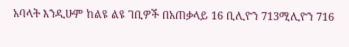አባላት እንዲሁም ከልዩ ልዩ ገቢዎች በአጠቃላይ 16 ቢሊዮን 713ሚሊዮን 716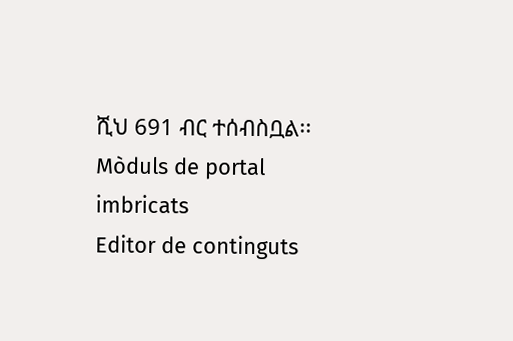ሺህ 691 ብር ተሰብስቧል፡፡
Mòduls de portal imbricats
Editor de continguts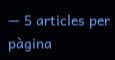— 5 articles per pàgina